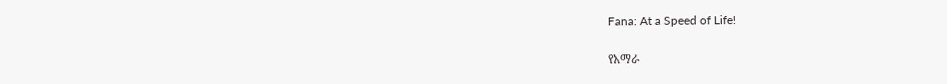Fana: At a Speed of Life!

የአማራ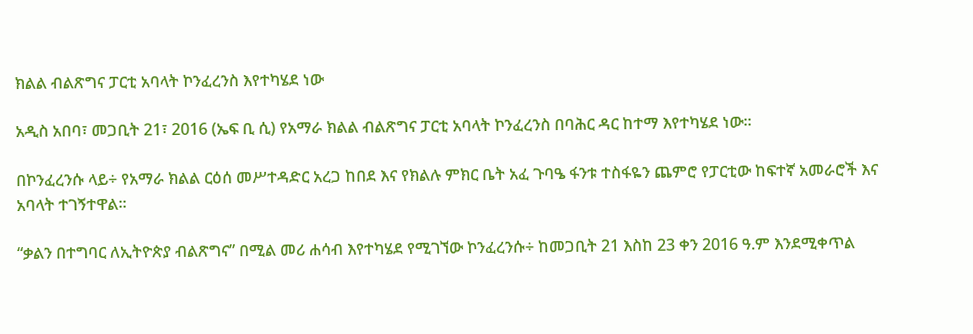ክልል ብልጽግና ፓርቲ አባላት ኮንፈረንስ እየተካሄደ ነው

አዲስ አበባ፣ መጋቢት 21፣ 2016 (ኤፍ ቢ ሲ) የአማራ ክልል ብልጽግና ፓርቲ አባላት ኮንፈረንስ በባሕር ዳር ከተማ እየተካሄደ ነው፡፡

በኮንፈረንሱ ላይ÷ የአማራ ክልል ርዕሰ መሥተዳድር አረጋ ከበደ እና የክልሉ ምክር ቤት አፈ ጉባዔ ፋንቱ ተስፋዬን ጨምሮ የፓርቲው ከፍተኛ አመራሮች እና አባላት ተገኝተዋል፡፡

“ቃልን በተግባር ለኢትዮጵያ ብልጽግና” በሚል መሪ ሐሳብ እየተካሄደ የሚገኘው ኮንፈረንሱ÷ ከመጋቢት 21 እስከ 23 ቀን 2016 ዓ.ም እንደሚቀጥል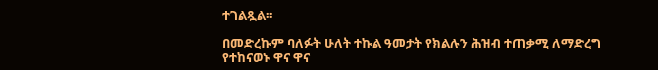ተገልጿል፡፡

በመድረኩም ባለፉት ሁለት ተኩል ዓመታት የክልሉን ሕዝብ ተጠቃሚ ለማድረግ የተከናወኑ ዋና ዋና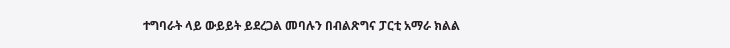ተግባራት ላይ ውይይት ይደረጋል መባሉን በብልጽግና ፓርቲ አማራ ክልል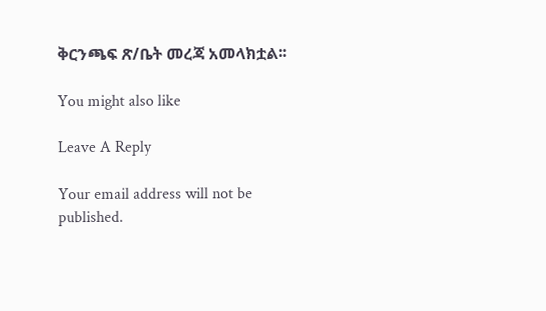ቅርንጫፍ ጽ/ቤት መረጃ አመላክቷል፡፡

You might also like

Leave A Reply

Your email address will not be published.